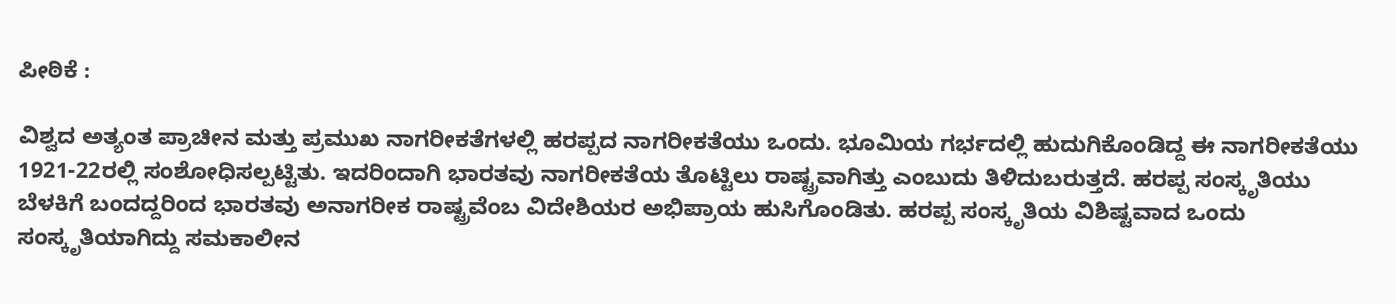ಪೀಠಿಕೆ :

ವಿಶ್ವದ ಅತ್ಯಂತ ಪ್ರಾಚೀನ ಮತ್ತು ಪ್ರಮುಖ ನಾಗರೀಕತೆಗಳಲ್ಲಿ ಹರಪ್ಪದ ನಾಗರೀಕತೆಯು ಒಂದು. ಭೂಮಿಯ ಗರ್ಭದಲ್ಲಿ ಹುದುಗಿಕೊಂಡಿದ್ದ ಈ ನಾಗರೀಕತೆಯು 1921-22ರಲ್ಲಿ ಸಂಶೋಧಿಸಲ್ಪಟ್ಟಿತು. ಇದರಿಂದಾಗಿ ಭಾರತವು ನಾಗರೀಕತೆಯ ತೊಟ್ಟಿಲು ರಾಷ್ಟ್ರವಾಗಿತ್ತು ಎಂಬುದು ತಿಳಿದುಬರುತ್ತದೆ. ಹರಪ್ಪ ಸಂಸ್ಕೃತಿಯು ಬೆಳಕಿಗೆ ಬಂದದ್ದರಿಂದ ಭಾರತವು ಅನಾಗರೀಕ ರಾಷ್ಟ್ರವೆಂಬ ವಿದೇಶಿಯರ ಅಭಿಪ್ರಾಯ ಹುಸಿಗೊಂಡಿತು. ಹರಪ್ಪ ಸಂಸ್ಕೃತಿಯ ವಿಶಿಷ್ಟವಾದ ಒಂದು ಸಂಸ್ಕೃತಿಯಾಗಿದ್ದು ಸಮಕಾಲೀನ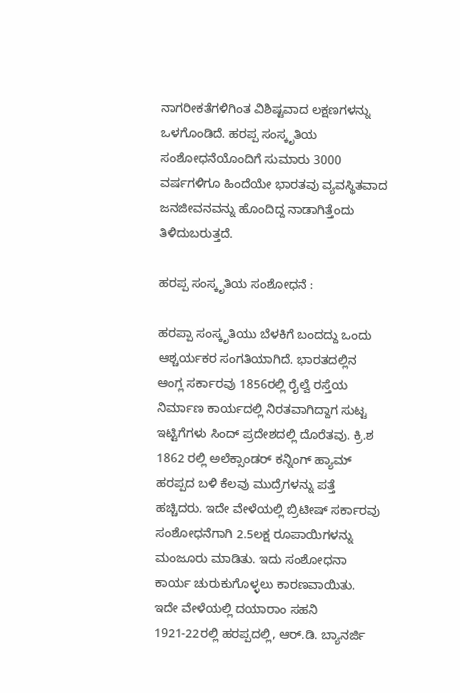ನಾಗರೀಕತೆಗಳಿಗಿಂತ ವಿಶಿಷ್ಟವಾದ ಲಕ್ಷಣಗಳನ್ನು ಒಳಗೊಂಡಿದೆ. ಹರಪ್ಪ ಸಂಸ್ಕೃತಿಯ ಸಂಶೋಧನೆಯೊಂದಿಗೆ ಸುಮಾರು 3000 ವರ್ಷಗಳಿಗೂ ಹಿಂದೆಯೇ ಭಾರತವು ವ್ಯವಸ್ಥಿತವಾದ ಜನಜೀವನವನ್ನು ಹೊಂದಿದ್ದ ನಾಡಾಗಿತ್ತೆಂದು ತಿಳಿದುಬರುತ್ತದೆ.

ಹರಪ್ಪ ಸಂಸ್ಕೃತಿಯ ಸಂಶೋಧನೆ :

ಹರಪ್ಪಾ ಸಂಸ್ಕೃತಿಯು ಬೆಳಕಿಗೆ ಬಂದದ್ದು ಒಂದು ಆಶ್ಚರ್ಯಕರ ಸಂಗತಿಯಾಗಿದೆ. ಭಾರತದಲ್ಲಿನ ಆಂಗ್ಲ ಸರ್ಕಾರವು 1856ರಲ್ಲಿ ರೈಲ್ವೆ ರಸ್ತೆಯ ನಿರ್ಮಾಣ ಕಾರ್ಯದಲ್ಲಿ ನಿರತವಾಗಿದ್ದಾಗ ಸುಟ್ಟ ಇಟ್ಟಿಗೆಗಳು ಸಿಂದ್ ಪ್ರದೇಶದಲ್ಲಿ ದೊರೆತವು. ಕ್ರಿ.ಶ 1862 ರಲ್ಲಿ ಅಲೆಕ್ಸಾಂಡರ್ ಕನ್ನಿಂಗ್ ಹ್ಯಾಮ್ ಹರಪ್ಪದ ಬಳಿ ಕೆಲವು ಮುದ್ರೆಗಳನ್ನು ಪತ್ತೆ ಹಚ್ಚಿದರು. ಇದೇ ವೇಳೆಯಲ್ಲಿ ಬ್ರಿಟೀಷ್ ಸರ್ಕಾರವು ಸಂಶೋಧನೆಗಾಗಿ 2.5ಲಕ್ಷ ರೂಪಾಯಿಗಳನ್ನು ಮಂಜೂರು ಮಾಡಿತು. ಇದು ಸಂಶೋಧನಾ ಕಾರ್ಯ ಚುರುಕುಗೊಳ್ಳಲು ಕಾರಣವಾಯಿತು. ಇದೇ ವೇಳೆಯಲ್ಲಿ ದಯಾರಾಂ ಸಹನಿ 1921-22ರಲ್ಲಿ ಹರಪ್ಪದಲ್ಲಿ, ಆ‌ರ್.ಡಿ. ಬ್ಯಾನರ್ಜಿ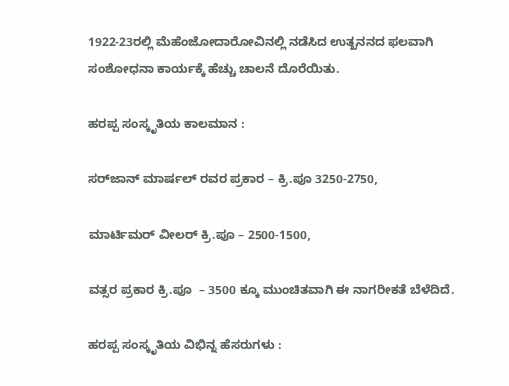1922-23ರಲ್ಲಿ ಮೆಹೆಂಜೋದಾರೋವಿನಲ್ಲಿ ನಡೆಸಿದ ಉತ್ಖನನದ ಫಲವಾಗಿ ಸಂಶೋಧನಾ ಕಾರ್ಯಕ್ಕೆ ಹೆಚ್ಚು ಚಾಲನೆ ದೊರೆಯಿತು.

ಹರಪ್ಪ ಸಂಸ್ಕೃತಿಯ ಕಾಲಮಾನ :

ಸರ್‌ಜಾನ್ ಮಾರ್ಷಲ್ ರವರ ಪ್ರಕಾರ – ಕ್ರಿ.ಪೂ 3250-2750,

ಮಾರ್ಟಿಮರ್ ವೀಲರ್ ಕ್ರಿ.ಪೂ – 2500-1500,

ವತ್ಸರ ಪ್ರಕಾರ ಕ್ರಿ.ಪೂ  – 3500 ಕ್ಕೂ ಮುಂಚಿತವಾಗಿ ಈ ನಾಗರೀಕತೆ ಬೆಳೆದಿದೆ.

ಹರಪ್ಪ ಸಂಸ್ಕೃತಿಯ ವಿಭಿನ್ನ ಹೆಸರುಗಳು :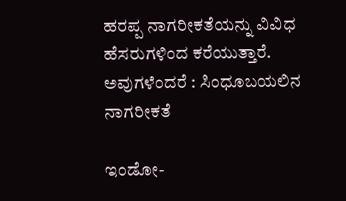ಹರಪ್ಪ ನಾಗರೀಕತೆಯನ್ನು ವಿವಿಧ ಹೆಸರುಗಳಿಂದ ಕರೆಯುತ್ತಾರೆ. ಅವುಗಳೆಂದರೆ : ಸಿಂಧೂಬಯಲಿನ ನಾಗರೀಕತೆ

ಇಂಡೋ-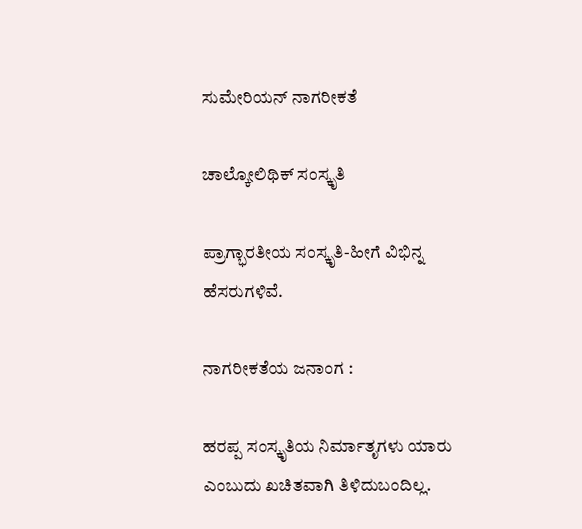ಸುಮೇರಿಯನ್ ನಾಗರೀಕತೆ

ಚಾಲ್ಕೋಲಿಥಿಕ್ ಸಂಸ್ಕೃತಿ

ಪ್ರಾಗ್ಭಾರತೀಯ ಸಂಸ್ಕೃತಿ-ಹೀಗೆ ವಿಭಿನ್ನ ಹೆಸರುಗಳಿವೆ.

ನಾಗರೀಕತೆಯ ಜನಾಂಗ :

ಹರಪ್ಪ ಸಂಸ್ಕೃತಿಯ ನಿರ್ಮಾತೃಗಳು ಯಾರು ಎಂಬುದು ಖಚಿತವಾಗಿ ತಿಳಿದುಬಂದಿಲ್ಲ.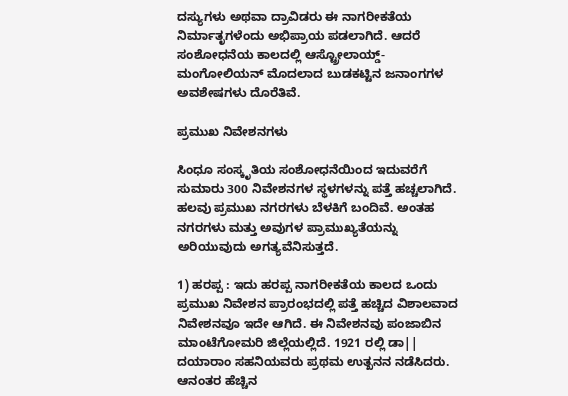ದಸ್ಯುಗಳು ಅಥವಾ ದ್ರಾವಿಡರು ಈ ನಾಗರೀಕತೆಯ ನಿರ್ಮಾತೃಗಳೆಂದು ಅಭಿಪ್ರಾಯ ಪಡಲಾಗಿದೆ. ಆದರೆ ಸಂಶೋಧನೆಯ ಕಾಲದಲ್ಲಿ ಆಸ್ಟ್ರೋಲಾಯ್ಡ್-ಮಂಗೋಲಿಯನ್ ಮೊದಲಾದ ಬುಡಕಟ್ಟಿನ ಜನಾಂಗಗಳ ಅವಶೇಷಗಳು ದೊರೆತಿವೆ.

ಪ್ರಮುಖ ನಿವೇಶನಗಳು

ಸಿಂಧೂ ಸಂಸ್ಕೃತಿಯ ಸಂಶೋಧನೆಯಿಂದ ಇದುವರೆಗೆ ಸುಮಾರು 300 ನಿವೇಶನಗಳ ಸ್ಥಳಗಳನ್ನು ಪತ್ತೆ ಹಚ್ಚಲಾಗಿದೆ. ಹಲವು ಪ್ರಮುಖ ನಗರಗಳು ಬೆಳಕಿಗೆ ಬಂದಿವೆ. ಅಂತಹ ನಗರಗಳು ಮತ್ತು ಅವುಗಳ ಪ್ರಾಮುಖ್ಯತೆಯನ್ನು ಅರಿಯುವುದು ಅಗತ್ಯವೆನಿಸುತ್ತದೆ.

1) ಹರಪ್ಪ : ಇದು ಹರಪ್ಪ ನಾಗರೀಕತೆಯ ಕಾಲದ ಒಂದು ಪ್ರಮುಖ ನಿವೇಶನ ಪ್ರಾರಂಭದಲ್ಲಿ ಪತ್ತೆ ಹಚ್ಚಿದ ವಿಶಾಲವಾದ ನಿವೇಶನವೂ ಇದೇ ಆಗಿದೆ. ಈ ನಿವೇಶನವು ಪಂಜಾಬಿನ ಮಾಂಟೆಗೋಮರಿ ಜಿಲ್ಲೆಯಲ್ಲಿದೆ. 1921 ರಲ್ಲಿ ಡಾ|| ದಯಾರಾಂ ಸಹನಿಯವರು ಪ್ರಥಮ ಉತ್ಖನನ ನಡೆಸಿದರು. ಆನಂತರ ಹೆಚ್ಚಿನ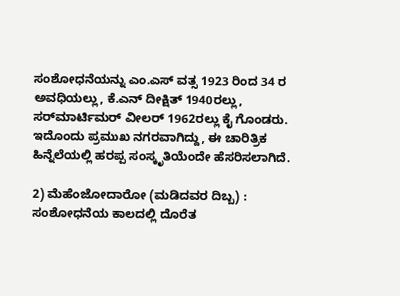ಸಂಶೋಧನೆಯನ್ನು ಎಂ.ಎಸ್ ವತ್ಸ 1923 ರಿಂದ 34 ರ ಅವಧಿಯಲ್ಲು, ಕೆ.ಎನ್ ದೀಕ್ಷಿತ್ 1940ರಲ್ಲು, ಸರ್‌ಮಾರ್ಟಿಮರ್ ವೀಲರ್ 1962ರಲ್ಲು ಕೈ ಗೊಂಡರು. ಇದೊಂದು ಪ್ರಮುಖ ನಗರವಾಗಿದ್ದು, ಈ ಚಾರಿತ್ರಿಕ ಹಿನ್ನೆಲೆಯಲ್ಲಿ ಹರಪ್ಪ ಸಂಸ್ಕೃತಿಯೆಂದೇ ಹೆಸರಿಸಲಾಗಿದೆ.

2) ಮೆಹೆಂಜೋದಾರೋ (ಮಡಿದವರ ದಿಬ್ಬ) : ಸಂಶೋಧನೆಯ ಕಾಲದಲ್ಲಿ ದೊರೆತ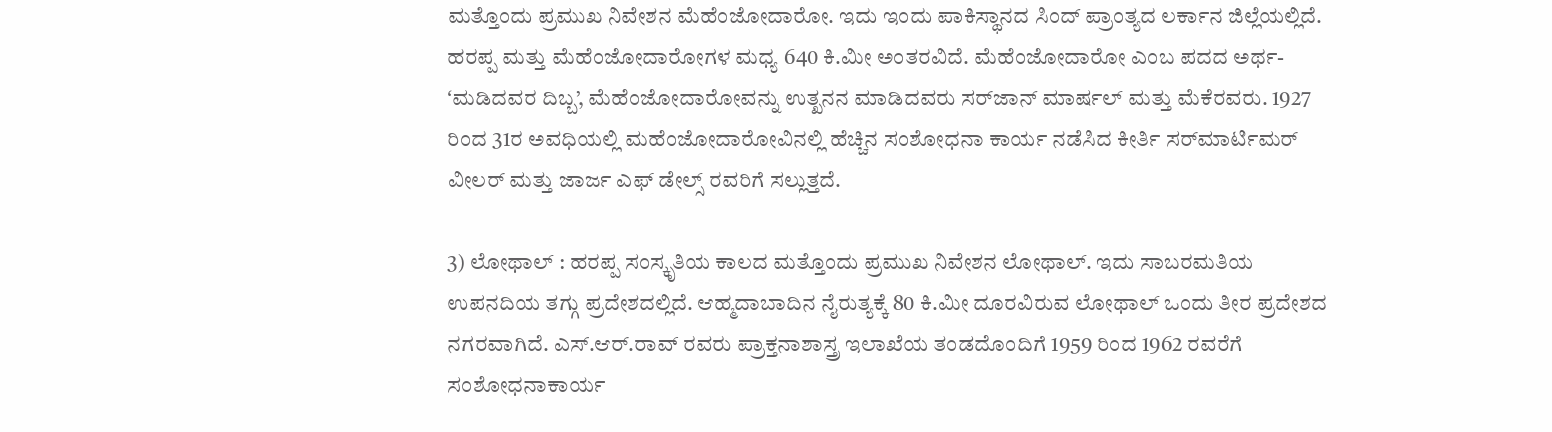ಮತ್ತೊಂದು ಪ್ರಮುಖ ನಿವೇಶನ ಮೆಹೆಂಜೋದಾರೋ. ಇದು ಇಂದು ಪಾಕಿಸ್ಥಾನದ ಸಿಂದ್ ಪ್ರಾಂತ್ಯದ ಲರ್ಕಾನ ಜಿಲ್ಲೆಯಲ್ಲಿದೆ. ಹರಪ್ಪ ಮತ್ತು ಮೆಹೆಂಜೋದಾರೋಗಳ ಮಧ್ಯ 640 ಕಿ.ಮೀ ಅಂತರವಿದೆ. ಮೆಹೆಂಜೋದಾರೋ ಎಂಬ ಪದದ ಅರ್ಥ- ʻಮಡಿದವರ ದಿಬ್ಬ’, ಮೆಹೆಂಜೋದಾರೋವನ್ನು ಉತ್ಖನನ ಮಾಡಿದವರು ಸರ್‌ಜಾನ್‌ ಮಾರ್ಷಲ್ ಮತ್ತು ಮೆಕೆರವರು. 1927 ರಿಂದ 31ರ ಅವಧಿಯಲ್ಲಿ ಮಹೆಂಜೋದಾರೋವಿನಲ್ಲಿ ಹೆಚ್ಚಿನ ಸಂಶೋಧನಾ ಕಾರ್ಯ ನಡೆಸಿದ ಕೀರ್ತಿ ಸರ್‌ಮಾರ್ಟಿಮರ್ ವೀಲರ್ ಮತ್ತು ಜಾರ್ಜ ಎಫ್ ಡೇಲ್ಸ್‌ ರವರಿಗೆ ಸಲ್ಲುತ್ತದೆ.

3) ಲೋಥಾಲ್ : ಹರಪ್ಪ ಸಂಸ್ಕೃತಿಯ ಕಾಲದ ಮತ್ತೊಂದು ಪ್ರಮುಖ ನಿವೇಶನ ಲೋಥಾಲ್. ಇದು ಸಾಬರಮತಿಯ ಉಪನದಿಯ ತಗ್ಗು ಪ್ರದೇಶದಲ್ಲಿದೆ. ಆಹ್ಮದಾಬಾದಿನ ನೈರುತ್ಯಕ್ಕೆ 80 ಕಿ.ಮೀ ದೂರವಿರುವ ಲೋಥಾಲ್ ಒಂದು ತೀರ ಪ್ರದೇಶದ ನಗರವಾಗಿದೆ. ಎಸ್.ಆರ್.ರಾವ್‌ ರವರು ಪ್ರಾಕ್ತನಾಶಾಸ್ತ್ರ ಇಲಾಖೆಯ ತಂಡದೊಂದಿಗೆ 1959 ರಿಂದ 1962 ರವರೆಗೆ ಸಂಶೋಧನಾಕಾರ್ಯ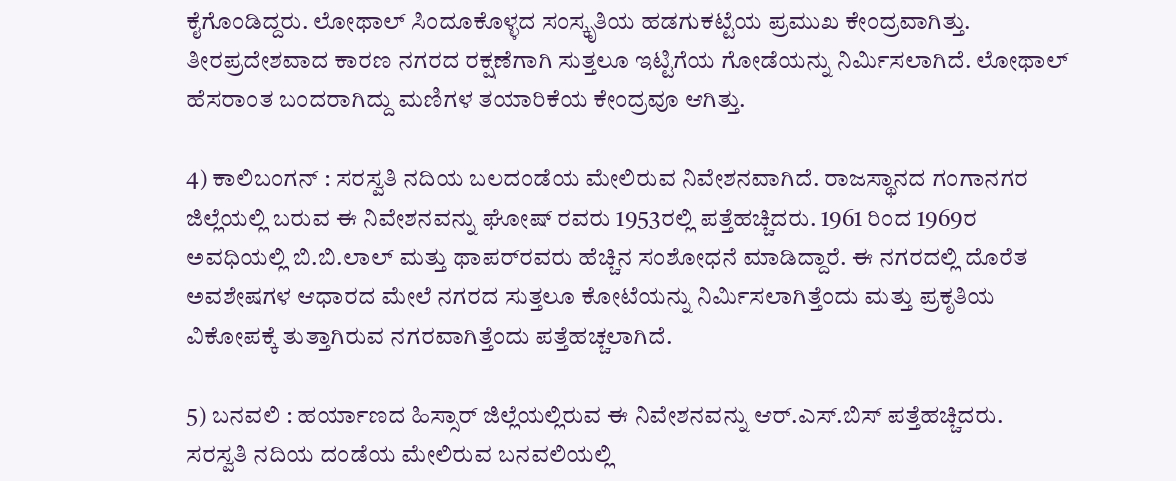ಕೈಗೊಂಡಿದ್ದರು. ಲೋಥಾಲ್ ಸಿಂದೂಕೊಳ್ಳದ ಸಂಸ್ಕೃತಿಯ ಹಡಗುಕಟ್ಟೆಯ ಪ್ರಮುಖ ಕೇಂದ್ರವಾಗಿತ್ತು. ತೀರಪ್ರದೇಶವಾದ ಕಾರಣ ನಗರದ ರಕ್ಷಣೆಗಾಗಿ ಸುತ್ತಲೂ ಇಟ್ಟಿಗೆಯ ಗೋಡೆಯನ್ನು ನಿರ್ಮಿಸಲಾಗಿದೆ. ಲೋಥಾಲ್ ಹೆಸರಾಂತ ಬಂದರಾಗಿದ್ದು ಮಣಿಗಳ ತಯಾರಿಕೆಯ ಕೇಂದ್ರವೂ ಆಗಿತ್ತು.

4) ಕಾಲಿಬಂಗನ್ : ಸರಸ್ವತಿ ನದಿಯ ಬಲದಂಡೆಯ ಮೇಲಿರುವ ನಿವೇಶನವಾಗಿದೆ. ರಾಜಸ್ಥಾನದ ಗಂಗಾನಗರ ಜಿಲ್ಲೆಯಲ್ಲಿ ಬರುವ ಈ ನಿವೇಶನವನ್ನು ಘೋಷ್‌ ರವರು 1953ರಲ್ಲಿ ಪತ್ತೆಹಚ್ಚಿದರು. 1961 ರಿಂದ 1969ರ ಅವಧಿಯಲ್ಲಿ ಬಿ.ಬಿ.ಲಾಲ್ ಮತ್ತು ಥಾಪರ್‌ರವರು ಹೆಚ್ಚಿನ ಸಂಶೋಧನೆ ಮಾಡಿದ್ದಾರೆ. ಈ ನಗರದಲ್ಲಿ ದೊರೆತ ಅವಶೇಷಗಳ ಆಧಾರದ ಮೇಲೆ ನಗರದ ಸುತ್ತಲೂ ಕೋಟೆಯನ್ನು ನಿರ್ಮಿಸಲಾಗಿತ್ತೆಂದು ಮತ್ತು ಪ್ರಕೃತಿಯ ವಿಕೋಪಕ್ಕೆ ತುತ್ತಾಗಿರುವ ನಗರವಾಗಿತ್ತೆಂದು ಪತ್ತೆಹಚ್ಚಲಾಗಿದೆ.

5) ಬನವಲಿ : ಹರ್ಯಾಣದ ಹಿಸ್ಸಾರ್ ಜಿಲ್ಲೆಯಲ್ಲಿರುವ ಈ ನಿವೇಶನವನ್ನು ಆರ್.ಎಸ್.ಬಿಸ್ ಪತ್ತೆಹಚ್ಚಿದರು. ಸರಸ್ವತಿ ನದಿಯ ದಂಡೆಯ ಮೇಲಿರುವ ಬನವಲಿಯಲ್ಲಿ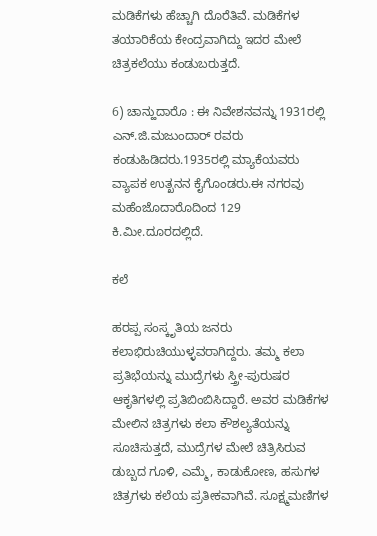ಮಡಿಕೆಗಳು ಹೆಚ್ಚಾಗಿ ದೊರೆತಿವೆ. ಮಡಿಕೆಗಳ ತಯಾರಿಕೆಯ ಕೇಂದ್ರವಾಗಿದ್ದು ಇದರ ಮೇಲೆ ಚಿತ್ರಕಲೆಯು ಕಂಡುಬರುತ್ತದೆ.

6) ಚಾನ್ಹುದಾರೊ : ಈ ನಿವೇಶನವನ್ನು 1931ರಲ್ಲಿ ಎನ್.ಜಿ.ಮಜುಂದಾರ್ ರವರು ಕಂಡುಹಿಡಿದರು.1935ರಲ್ಲಿ ಮ್ಯಾಕೆಯವರು ವ್ಯಾಪಕ ಉತ್ಖನನ ಕೈಗೊಂಡರು.ಈ ನಗರವು ಮಹೆಂಜೊದಾರೊದಿಂದ 129 ಕಿ.ಮೀ.ದೂರದಲ್ಲಿದೆ.

ಕಲೆ

ಹರಪ್ಪ ಸಂಸ್ಕೃತಿಯ ಜನರು ಕಲಾಭಿರುಚಿಯುಳ್ಳವರಾಗಿದ್ದರು. ತಮ್ಮ ಕಲಾ ಪ್ರತಿಭೆಯನ್ನು ಮುದ್ರೆಗಳು ಸ್ತ್ರೀ-ಪುರುಷರ ಆಕೃತಿಗಳಲ್ಲಿ ಪ್ರತಿಬಿಂಬಿಸಿದ್ದಾರೆ. ಅವರ ಮಡಿಕೆಗಳ ಮೇಲಿನ ಚಿತ್ರಗಳು ಕಲಾ ಕೌಶಲ್ಯತೆಯನ್ನು ಸೂಚಿಸುತ್ತದೆ, ಮುದ್ರೆಗಳ ಮೇಲೆ ಚಿತ್ರಿಸಿರುವ ಡುಬ್ಬದ ಗೂಳಿ, ಎಮ್ಮೆ, ಕಾಡುಕೋಣ, ಹಸುಗಳ ಚಿತ್ರಗಳು ಕಲೆಯ ಪ್ರತೀಕವಾಗಿವೆ. ಸೂಕ್ಷ್ಮಮಣಿಗಳ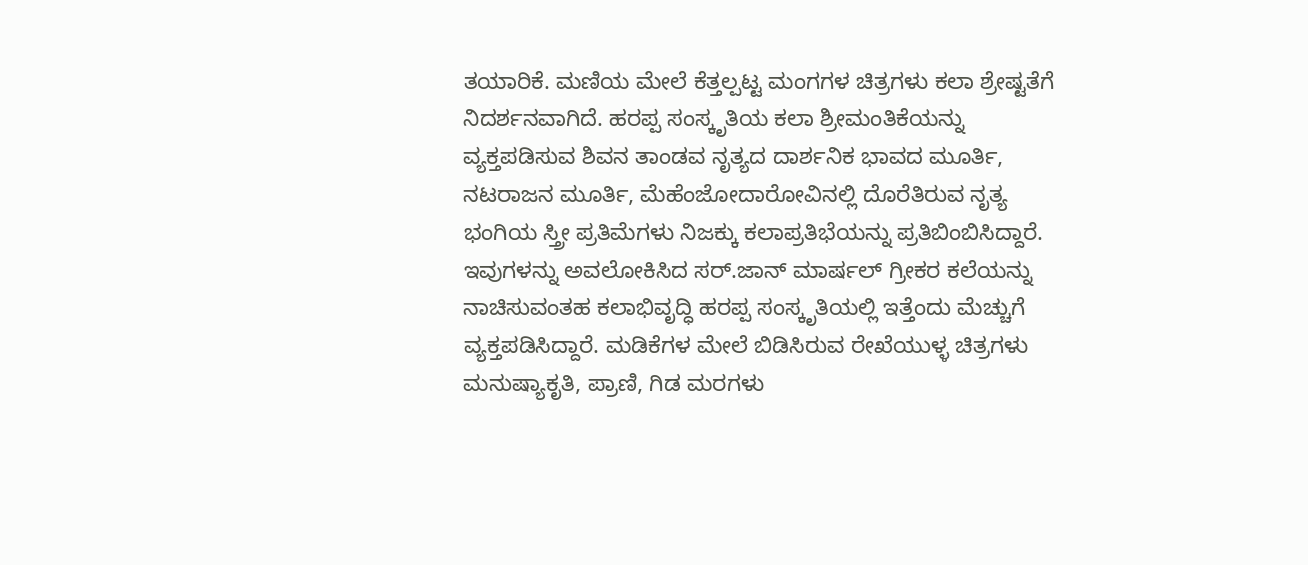ತಯಾರಿಕೆ. ಮಣಿಯ ಮೇಲೆ ಕೆತ್ತಲ್ಪಟ್ಟ ಮಂಗಗಳ ಚಿತ್ರಗಳು ಕಲಾ ಶ್ರೇಷ್ಟತೆಗೆ ನಿದರ್ಶನವಾಗಿದೆ. ಹರಪ್ಪ ಸಂಸ್ಕೃತಿಯ ಕಲಾ ಶ್ರೀಮಂತಿಕೆಯನ್ನು ವ್ಯಕ್ತಪಡಿಸುವ ಶಿವನ ತಾಂಡವ ನೃತ್ಯದ ದಾರ್ಶನಿಕ ಭಾವದ ಮೂರ್ತಿ, ನಟರಾಜನ ಮೂರ್ತಿ, ಮೆಹೆಂಜೋದಾರೋವಿನಲ್ಲಿ ದೊರೆತಿರುವ ನೃತ್ಯ ಭಂಗಿಯ ಸ್ತ್ರೀ ಪ್ರತಿಮೆಗಳು ನಿಜಕ್ಕು ಕಲಾಪ್ರತಿಭೆಯನ್ನು ಪ್ರತಿಬಿಂಬಿಸಿದ್ದಾರೆ. ಇವುಗಳನ್ನು ಅವಲೋಕಿಸಿದ ಸರ್.ಜಾನ್ ಮಾರ್ಷಲ್ ಗ್ರೀಕರ ಕಲೆಯನ್ನು ನಾಚಿಸುವಂತಹ ಕಲಾಭಿವೃದ್ಧಿ ಹರಪ್ಪ ಸಂಸ್ಕೃತಿಯಲ್ಲಿ ಇತ್ತೆಂದು ಮೆಚ್ಚುಗೆ ವ್ಯಕ್ತಪಡಿಸಿದ್ದಾರೆ. ಮಡಿಕೆಗಳ ಮೇಲೆ ಬಿಡಿಸಿರುವ ರೇಖೆಯುಳ್ಳ ಚಿತ್ರಗಳು ಮನುಷ್ಯಾಕೃತಿ, ಪ್ರಾಣಿ, ಗಿಡ ಮರಗಳು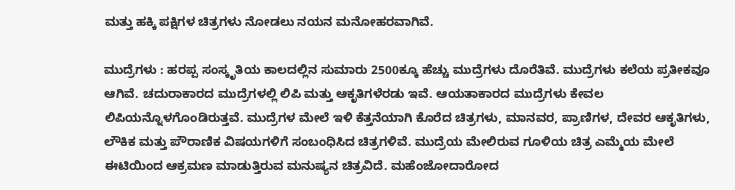ಮತ್ತು ಹಕ್ಕಿ ಪಕ್ಷಿಗಳ ಚಿತ್ರಗಳು ನೋಡಲು ನಯನ ಮನೋಹರವಾಗಿವೆ.

ಮುದ್ರೆಗಳು : ಹರಪ್ಪ ಸಂಸ್ಕೃತಿಯ ಕಾಲದಲ್ಲಿನ ಸುಮಾರು 2500ಕ್ಕೂ ಹೆಚ್ಚು ಮುದ್ರೆಗಳು ದೊರೆತಿವೆ. ಮುದ್ರೆಗಳು ಕಲೆಯ ಪ್ರತೀಕವೂ ಆಗಿವೆ. ಚದುರಾಕಾರದ ಮುದ್ರೆಗಳಲ್ಲಿ ಲಿಪಿ ಮತ್ತು ಆಕೃತಿಗಳೆರಡು ಇವೆ. ಆಯತಾಕಾರದ ಮುದ್ರೆಗಳು ಕೇವಲ ಲಿಪಿಯನ್ನೊಳಗೊಂಡಿರುತ್ತವೆ. ಮುದ್ರೆಗಳ ಮೇಲೆ ಇಳಿ ಕೆತ್ತನೆಯಾಗಿ ಕೊರೆದ ಚಿತ್ರಗಳು, ಮಾನವರ, ಪ್ರಾಣಿಗಳ, ದೇವರ ಆಕೃತಿಗಳು, ಲೌಕಿಕ ಮತ್ತು ಪೌರಾಣಿಕ ವಿಷಯಗಳಿಗೆ ಸಂಬಂಧಿಸಿದ ಚಿತ್ರಗಳಿವೆ. ಮುದ್ರೆಯ ಮೇಲಿರುವ ಗೂಳಿಯ ಚಿತ್ರ ಎಮ್ಮೆಯ ಮೇಲೆ ಈಟಿಯಿಂದ ಆಕ್ರಮಣ ಮಾಡುತ್ತಿರುವ ಮನುಷ್ಯನ ಚಿತ್ರವಿದೆ. ಮಹೆಂಜೋದಾರೋದ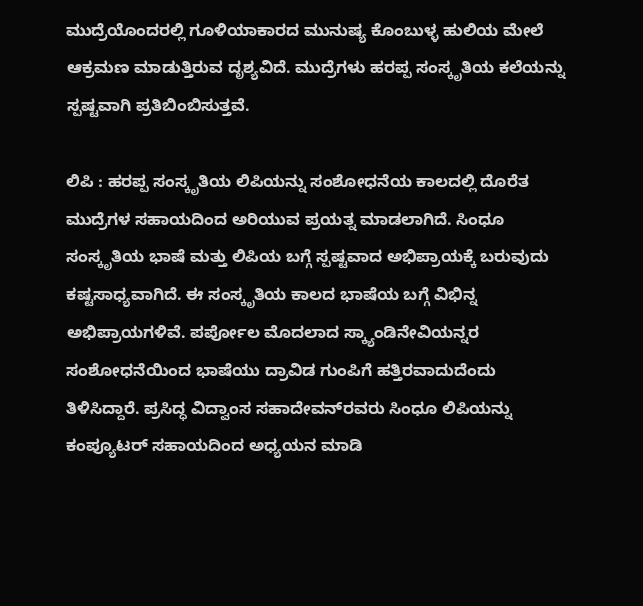ಮುದ್ರೆಯೊಂದರಲ್ಲಿ ಗೂಳಿಯಾಕಾರದ ಮುನುಷ್ಯ ಕೊಂಬುಳ್ಳ ಹುಲಿಯ ಮೇಲೆ ಆಕ್ರಮಣ ಮಾಡುತ್ತಿರುವ ದೃಶ್ಯವಿದೆ. ಮುದ್ರೆಗಳು ಹರಪ್ಪ ಸಂಸ್ಕೃತಿಯ ಕಲೆಯನ್ನು ಸ್ಪಷ್ಟವಾಗಿ ಪ್ರತಿಬಿಂಬಿಸುತ್ತವೆ.

ಲಿಪಿ : ಹರಪ್ಪ ಸಂಸ್ಕೃತಿಯ ಲಿಪಿಯನ್ನು ಸಂಶೋಧನೆಯ ಕಾಲದಲ್ಲಿ ದೊರೆತ ಮುದ್ರೆಗಳ ಸಹಾಯದಿಂದ ಅರಿಯುವ ಪ್ರಯತ್ನ ಮಾಡಲಾಗಿದೆ. ಸಿಂಧೂ ಸಂಸ್ಕೃತಿಯ ಭಾಷೆ ಮತ್ತು ಲಿಪಿಯ ಬಗ್ಗೆ ಸ್ಪಷ್ಟವಾದ ಅಭಿಪ್ರಾಯಕ್ಕೆ ಬರುವುದು ಕಷ್ಟಸಾಧ್ಯವಾಗಿದೆ. ಈ ಸಂಸ್ಕೃತಿಯ ಕಾಲದ ಭಾಷೆಯ ಬಗ್ಗೆ ವಿಭಿನ್ನ ಅಭಿಪ್ರಾಯಗಳಿವೆ. ಪರ್ಪೋಲ ಮೊದಲಾದ ಸ್ಕ್ಯಾಂಡಿನೇವಿಯನ್ನರ ಸಂಶೋಧನೆಯಿಂದ ಭಾಷೆಯು ದ್ರಾವಿಡ ಗುಂಪಿಗೆ ಹತ್ತಿರವಾದುದೆಂದು ತಿಳಿಸಿದ್ದಾರೆ. ಪ್ರಸಿದ್ಧ ವಿದ್ವಾಂಸ ಸಹಾದೇವನ್‌ರವರು ಸಿಂಧೂ ಲಿಪಿಯನ್ನು ಕಂಪ್ಯೂಟರ್ ಸಹಾಯದಿಂದ ಅಧ್ಯಯನ ಮಾಡಿ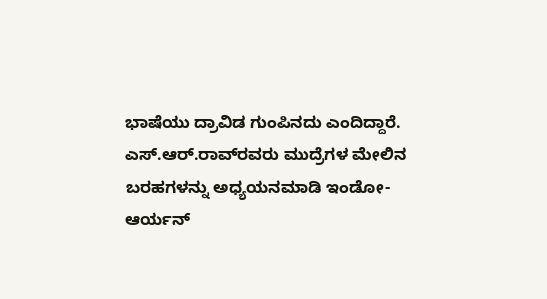ಭಾಷೆಯು ದ್ರಾವಿಡ ಗುಂಪಿನದು ಎಂದಿದ್ದಾರೆ. ಎಸ್.ಆರ್.ರಾವ್‌ರವರು ಮುದ್ರೆಗಳ ಮೇಲಿನ ಬರಹಗಳನ್ನು ಅಧ್ಯಯನಮಾಡಿ ಇಂಡೋ-ಆರ್ಯನ್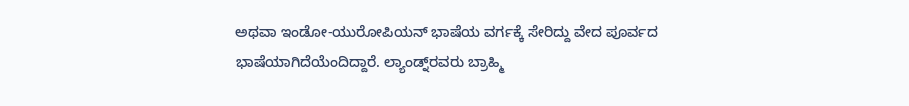ಅಥವಾ ಇಂಡೋ-ಯುರೋಪಿಯನ್ ಭಾಷೆಯ ವರ್ಗಕ್ಕೆ ಸೇರಿದ್ದು ವೇದ ಪೂರ್ವದ ಭಾಷೆಯಾಗಿದೆಯೆಂದಿದ್ದಾರೆ. ಲ್ಯಾಂಡ್ನ್‌ರವರು ಬ್ರಾಹ್ಮಿ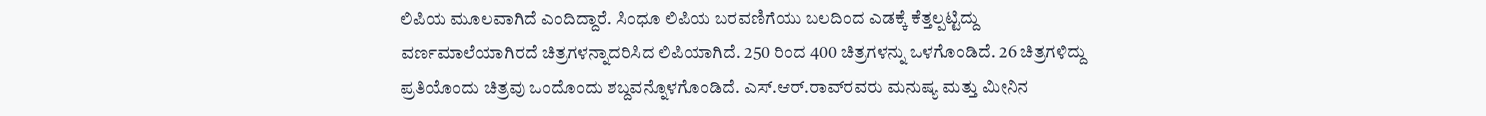ಲಿಪಿಯ ಮೂಲವಾಗಿದೆ ಎಂದಿದ್ದಾರೆ. ಸಿಂಧೂ ಲಿಪಿಯ ಬರವಣಿಗೆಯು ಬಲದಿಂದ ಎಡಕ್ಕೆ ಕೆತ್ತಲ್ಪಟ್ಟಿದ್ದು ವರ್ಣಮಾಲೆಯಾಗಿರದೆ ಚಿತ್ರಗಳನ್ನಾದರಿಸಿದ ಲಿಪಿಯಾಗಿದೆ. 250 ರಿಂದ 400 ಚಿತ್ರಗಳನ್ನು ಒಳಗೊಂಡಿದೆ. 26 ಚಿತ್ರಗಳಿದ್ದು ಪ್ರತಿಯೊಂದು ಚಿತ್ರವು ಒಂದೊಂದು ಶಬ್ದವನ್ನೊಳಗೊಂಡಿದೆ. ಎಸ್.ಆರ್.ರಾವ್‌ರವರು ಮನುಷ್ಯ ಮತ್ತು ಮೀನಿನ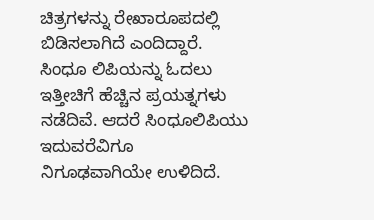ಚಿತ್ರಗಳನ್ನು ರೇಖಾರೂಪದಲ್ಲಿ ಬಿಡಿಸಲಾಗಿದೆ ಎಂದಿದ್ದಾರೆ. ಸಿಂಧೂ ಲಿಪಿಯನ್ನು ಓದಲು ಇತ್ತೀಚಿಗೆ ಹೆಚ್ಚಿನ ಪ್ರಯತ್ನಗಳು ನಡೆದಿವೆ. ಆದರೆ ಸಿಂಧೂಲಿಪಿಯು ಇದುವರೆವಿಗೂ ನಿಗೂಢವಾಗಿಯೇ ಉಳಿದಿದೆ.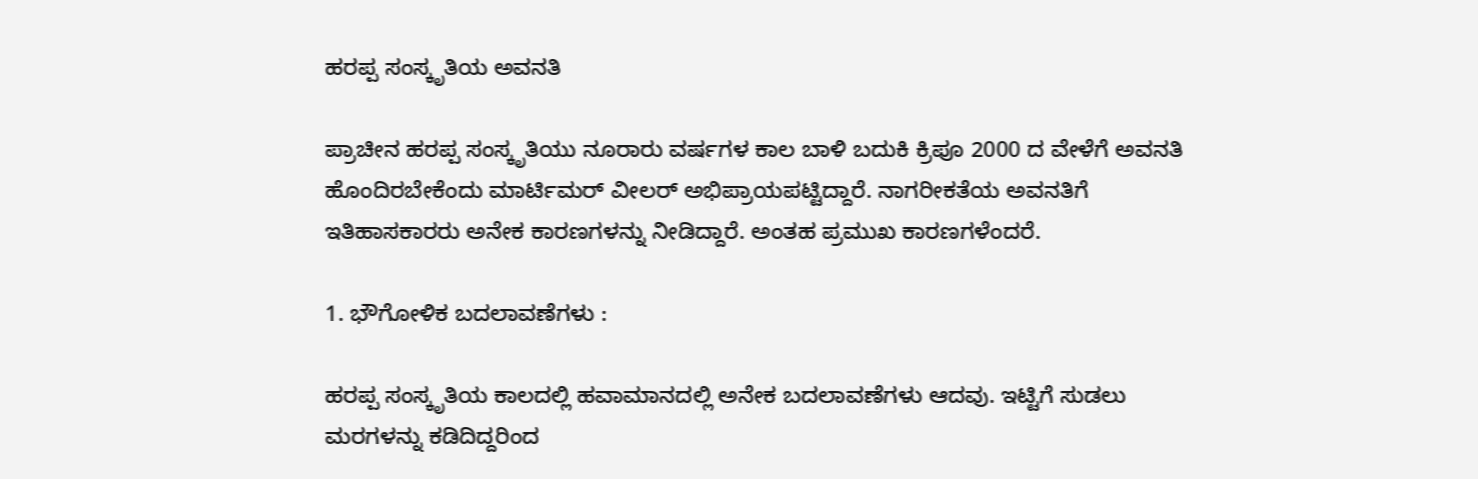ಹರಪ್ಪ ಸಂಸ್ಕೃತಿಯ ಅವನತಿ

ಪ್ರಾಚೀನ ಹರಪ್ಪ ಸಂಸ್ಕೃತಿಯು ನೂರಾರು ವರ್ಷಗಳ ಕಾಲ ಬಾಳಿ ಬದುಕಿ ಕ್ರಿಪೂ 2000 ದ ವೇಳೆಗೆ ಅವನತಿ ಹೊಂದಿರಬೇಕೆಂದು ಮಾರ್ಟಿಮರ್ ವೀಲರ್ ಅಭಿಪ್ರಾಯಪಟ್ಟಿದ್ದಾರೆ. ನಾಗರೀಕತೆಯ ಅವನತಿಗೆ ಇತಿಹಾಸಕಾರರು ಅನೇಕ ಕಾರಣಗಳನ್ನು ನೀಡಿದ್ದಾರೆ. ಅಂತಹ ಪ್ರಮುಖ ಕಾರಣಗಳೆಂದರೆ.

1. ಭೌಗೋಳಿಕ ಬದಲಾವಣೆಗಳು :

ಹರಪ್ಪ ಸಂಸ್ಕೃತಿಯ ಕಾಲದಲ್ಲಿ ಹವಾಮಾನದಲ್ಲಿ ಅನೇಕ ಬದಲಾವಣೆಗಳು ಆದವು. ಇಟ್ಟಿಗೆ ಸುಡಲು ಮರಗಳನ್ನು ಕಡಿದಿದ್ದರಿಂದ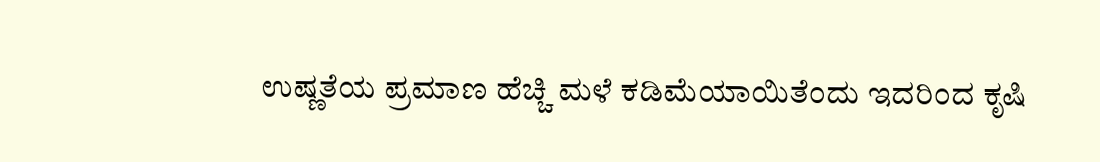ಉಷ್ಣತೆಯ ಪ್ರಮಾಣ ಹೆಚ್ಚಿ ಮಳೆ ಕಡಿಮೆಯಾಯಿತೆಂದು ಇದರಿಂದ ಕೃಷಿ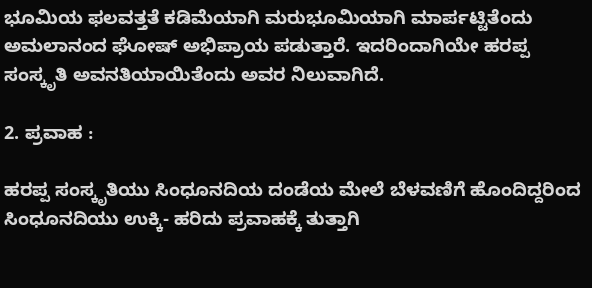ಭೂಮಿಯ ಫಲವತ್ತತೆ ಕಡಿಮೆಯಾಗಿ ಮರುಭೂಮಿಯಾಗಿ ಮಾರ್ಪಟ್ಟಿತೆಂದು ಅಮಲಾನಂದ ಘೋಷ್ ಅಭಿಪ್ರಾಯ ಪಡುತ್ತಾರೆ. ಇದರಿಂದಾಗಿಯೇ ಹರಪ್ಪ ಸಂಸ್ಕೃತಿ ಅವನತಿಯಾಯಿತೆಂದು ಅವರ ನಿಲುವಾಗಿದೆ.

2. ಪ್ರವಾಹ :

ಹರಪ್ಪ ಸಂಸ್ಕೃತಿಯು ಸಿಂಧೂನದಿಯ ದಂಡೆಯ ಮೇಲೆ ಬೆಳವಣಿಗೆ ಹೊಂದಿದ್ದರಿಂದ ಸಿಂಧೂನದಿಯು ಉಕ್ಕಿ- ಹರಿದು ಪ್ರವಾಹಕ್ಕೆ ತುತ್ತಾಗಿ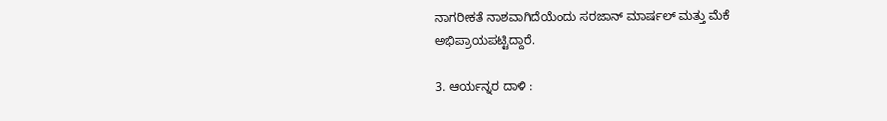ನಾಗರೀಕತೆ ನಾಶವಾಗಿದೆಯೆಂದು ಸರಜಾನ್ ಮಾರ್ಷಲ್ ಮತ್ತು ಮೆಕೆ ಅಭಿಪ್ರಾಯಪಟ್ಟಿದ್ದಾರೆ.

3. ಆರ್ಯನ್ನರ ದಾಳಿ :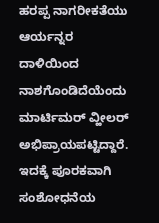ಹರಪ್ಪ ನಾಗರೀಕತೆಯು ಆರ್ಯನ್ನರ ದಾಳಿಯಿಂದ ನಾಶಗೊಂಡಿದೆಯೆಂದು ಮಾರ್ಟಿಮರ್ ವ್ಹೀಲರ್ ಅಭಿಪ್ರಾಯಪಟ್ಟಿದ್ದಾರೆ. ಇದಕ್ಕೆ ಪೂರಕವಾಗಿ ಸಂಶೋಧನೆಯ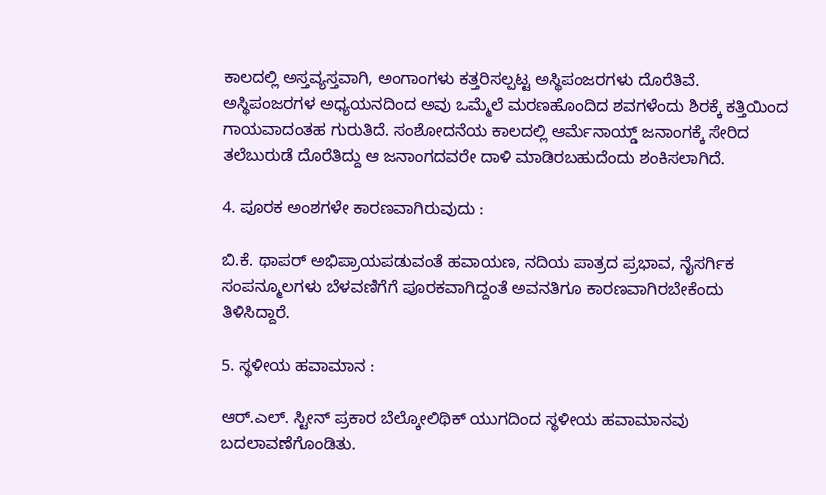ಕಾಲದಲ್ಲಿ ಅಸ್ತವ್ಯಸ್ತವಾಗಿ, ಅಂಗಾಂಗಳು ಕತ್ತರಿಸಲ್ಪಟ್ಟ ಅಸ್ಥಿಪಂಜರಗಳು ದೊರೆತಿವೆ. ಅಸ್ಥಿಪಂಜರಗಳ ಅಧ್ಯಯನದಿಂದ ಅವು ಒಮ್ಮೆಲೆ ಮರಣಹೊಂದಿದ ಶವಗಳೆಂದು ಶಿರಕ್ಕೆ ಕತ್ತಿಯಿಂದ ಗಾಯವಾದಂತಹ ಗುರುತಿದೆ. ಸಂಶೋದನೆಯ ಕಾಲದಲ್ಲಿ ಆರ್ಮೆನಾಯ್ಡ್ ಜನಾಂಗಕ್ಕೆ ಸೇರಿದ ತಲೆಬುರುಡೆ ದೊರೆತಿದ್ದು ಆ ಜನಾಂಗದವರೇ ದಾಳಿ ಮಾಡಿರಬಹುದೆಂದು ಶಂಕಿಸಲಾಗಿದೆ.

4. ಪೂರಕ ಅಂಶಗಳೇ ಕಾರಣವಾಗಿರುವುದು :

ಬಿ.ಕೆ. ಥಾಪರ್ ಅಭಿಪ್ರಾಯಪಡುವಂತೆ ಹವಾಯಣ, ನದಿಯ ಪಾತ್ರದ ಪ್ರಭಾವ, ನೈಸರ್ಗಿಕ ಸಂಪನ್ಮೂಲಗಳು ಬೆಳವಣಿಗೆಗೆ ಪೂರಕವಾಗಿದ್ದಂತೆ ಅವನತಿಗೂ ಕಾರಣವಾಗಿರಬೇಕೆಂದು ತಿಳಿಸಿದ್ದಾರೆ.

5. ಸ್ಥಳೀಯ ಹವಾಮಾನ :

ಆರ್.ಎಲ್. ಸ್ಟೀನ್ ಪ್ರಕಾರ ಬೆಲ್ಕೋಲಿಥಿಕ್ ಯುಗದಿಂದ ಸ್ಥಳೀಯ ಹವಾಮಾನವು ಬದಲಾವಣೆಗೊಂಡಿತು.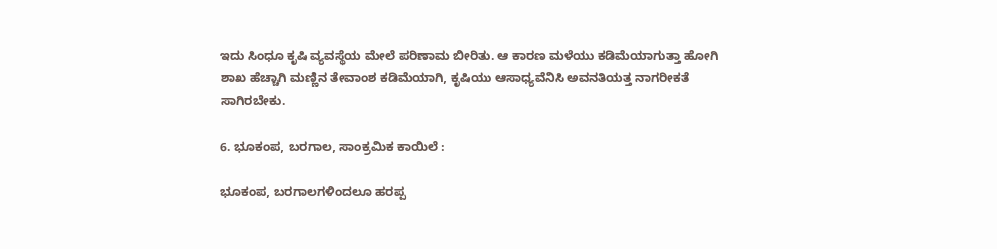ಇದು ಸಿಂಧೂ ಕೃಷಿ ವ್ಯವಸ್ಥೆಯ ಮೇಲೆ ಪರಿಣಾಮ ಬೀರಿತು. ಆ ಕಾರಣ ಮಳೆಯು ಕಡಿಮೆಯಾಗುತ್ತಾ ಹೋಗಿ ಶಾಖ ಹೆಚ್ಚಾಗಿ ಮಣ್ಣಿನ ತೇವಾಂಶ ಕಡಿಮೆಯಾಗಿ, ಕೃಷಿಯು ಆಸಾಧ್ಯವೆನಿಸಿ ಅವನತಿಯತ್ತ ನಾಗರೀಕತೆ ಸಾಗಿರಬೇಕು.

6. ಭೂಕಂಪ, ಬರಗಾಲ, ಸಾಂಕ್ರಮಿಕ ಕಾಯಿಲೆ :

ಭೂಕಂಪ, ಬರಗಾಲಗಳಿಂದಲೂ ಹರಪ್ಪ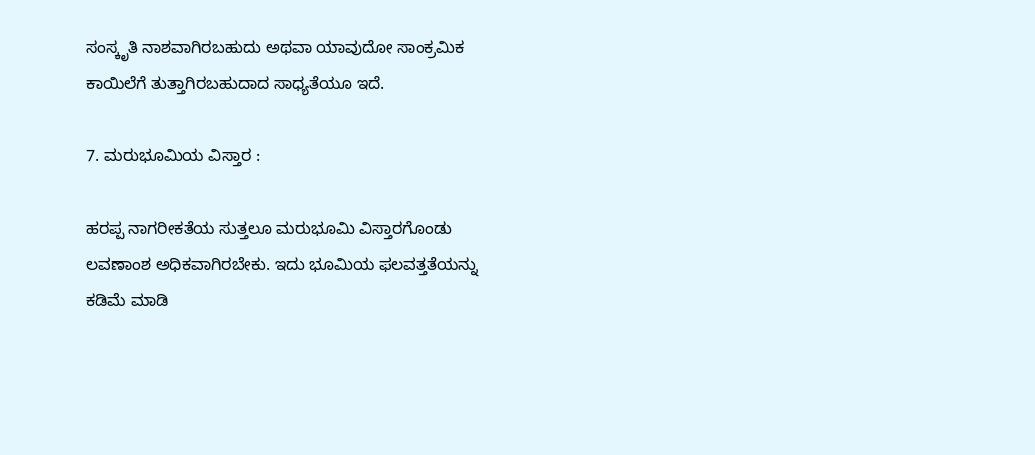ಸಂಸ್ಕೃತಿ ನಾಶವಾಗಿರಬಹುದು ಅಥವಾ ಯಾವುದೋ ಸಾಂಕ್ರಮಿಕ ಕಾಯಿಲೆಗೆ ತುತ್ತಾಗಿರಬಹುದಾದ ಸಾಧ್ಯತೆಯೂ ಇದೆ.

7. ಮರುಭೂಮಿಯ ವಿಸ್ತಾರ :

ಹರಪ್ಪ ನಾಗರೀಕತೆಯ ಸುತ್ತಲೂ ಮರುಭೂಮಿ ವಿಸ್ತಾರಗೊಂಡು ಲವಣಾಂಶ ಅಧಿಕವಾಗಿರಬೇಕು. ಇದು ಭೂಮಿಯ ಫಲವತ್ತತೆಯನ್ನು ಕಡಿಮೆ ಮಾಡಿ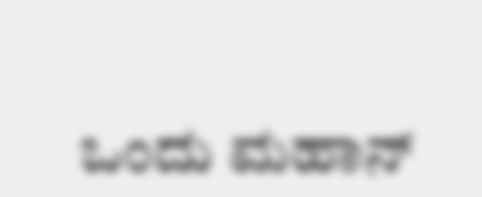ಒಂದು ಮಹಾನ್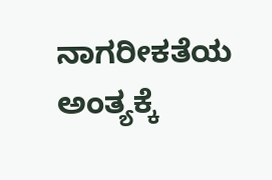ನಾಗರೀಕತೆಯ ಅಂತ್ಯಕ್ಕೆ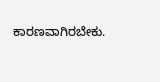ಕಾರಣವಾಗಿರಬೇಕು.